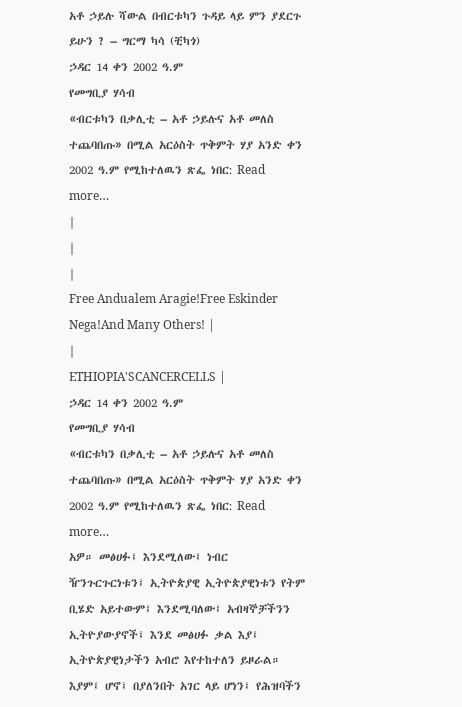አቶ ኃይሉ ሻውል በብርቱካን ጉዳይ ላይ ምን ያደርጉ ይሁን ? – ግርማ ካሳ (ቺካጎ)
ኃዳር 14 ቀን 2002 ዓ.ም
የመግቢያ ሃሳብ
«ብርቱካን በቃሊቲ – አቶ ኃይሉና አቶ መለስ ተጨባበጡ» በሚል አርዕስት ጥቅምት ሃያ አንድ ቀን 2002 ዓ.ም የሚከተለዉን ጽፌ ነበር: Read more…
|
|
|
Free Andualem Aragie!Free Eskinder Nega!And Many Others! |
|
ETHIOPIA'SCANCERCELLS |
ኃዳር 14 ቀን 2002 ዓ.ም
የመግቢያ ሃሳብ
«ብርቱካን በቃሊቲ – አቶ ኃይሉና አቶ መለስ ተጨባበጡ» በሚል አርዕስት ጥቅምት ሃያ አንድ ቀን 2002 ዓ.ም የሚከተለዉን ጽፌ ነበር: Read more…
አዎ። መፅሀፉ፤ እንደሚለው፤ ነብር ዥንጉርጉርነቱን፤ ኢትዮጵያዊ ኢትዮጵያዊነቱን የትም ቢሄድ አይተውም፤ እንደሚባለው፤ አብዛኞቻችንን ኢትዮያውያኖች፤ እንደ መፅሀፉ ቃል እያ፤ ኢትዮጵያዊነታችን አብሮ እየተከተለን ይዞራል። እያም፤ ሆኖ፤ በያለንበት አገር ላይ ሆነን፤ የሕዝባችን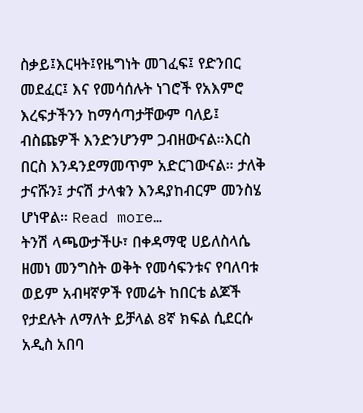ስቃይ፤እርዛት፤የዜግነት መገፈፍ፤ የድንበር መደፈር፤ እና የመሳሰሉት ነገሮች የአእምሮ እረፍታችንን ከማሳጣታቸውም ባለይ፤ ብስጩዎች እንድንሆንም ጋብዘውናል።እርስ በርስ እንዳንደማመጥም አድርገውናል። ታለቅ ታናሹን፤ ታናሽ ታላቁን እንዳያከብርም መንስሄ ሆነዋል። Read more…
ትንሽ ላጫውታችሁ፣ በቀዳማዊ ሀይለስላሴ ዘመነ መንግስት ወቅት የመሳፍንቱና የባለባቱ ወይም አብዛኛዎች የመሬት ከበርቴ ልጆች የታደሉት ለማለት ይቻላል 8ኛ ክፍል ሲደርሱ አዲስ አበባ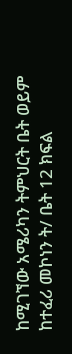ከሚገኘው አሜሪካን ትምህርት ቤት ወይም ከተፈሪ መኮነን ት/ ቤት 12 ክፍል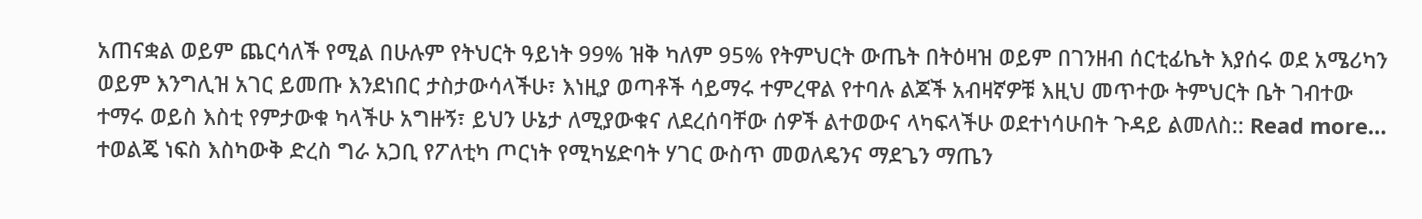አጠናቋል ወይም ጨርሳለች የሚል በሁሉም የትህርት ዓይነት 99% ዝቅ ካለም 95% የትምህርት ውጤት በትዕዛዝ ወይም በገንዘብ ሰርቲፊኬት እያሰሩ ወደ አሜሪካን ወይም እንግሊዝ አገር ይመጡ እንደነበር ታስታውሳላችሁ፣ እነዚያ ወጣቶች ሳይማሩ ተምረዋል የተባሉ ልጆች አብዛኛዎቹ እዚህ መጥተው ትምህርት ቤት ገብተው ተማሩ ወይስ እስቲ የምታውቁ ካላችሁ አግዙኝ፣ ይህን ሁኔታ ለሚያውቁና ለደረሰባቸው ሰዎች ልተወውና ላካፍላችሁ ወደተነሳሁበት ጉዳይ ልመለስ:: Read more…
ተወልጄ ነፍስ እስካውቅ ድረስ ግራ አጋቢ የፖለቲካ ጦርነት የሚካሄድባት ሃገር ውስጥ መወለዴንና ማደጌን ማጤን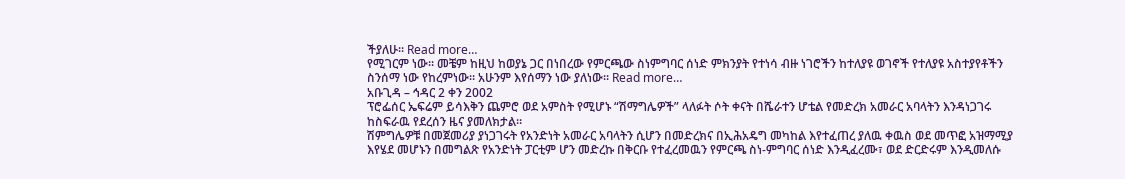ችያለሁ። Read more…
የሚገርም ነው። መቼም ከዚህ ከወያኔ ጋር በነበረው የምርጫው ስነምግባር ሰነድ ምክንያት የተነሳ ብዙ ነገሮችን ከተለያዩ ወገኖች የተለያዩ አስተያየቶችን ስንሰማ ነው የከረምነው። አሁንም እየሰማን ነው ያለነው። Read more…
አቡጊዳ – ኅዳር 2 ቀን 2002
ፕሮፌሰር ኤፍሬም ይሳእቅን ጨምሮ ወደ አምስት የሚሆኑ “ሽማግሌዎች” ላለፉት ሶት ቀናት በሼራተን ሆቴል የመድረክ አመራር አባላትን እንዳነጋገሩ ከስፍራዉ የደረሰን ዜና ያመለክታል።
ሽምግሌዎቹ በመጀመሪያ ያነጋገሩት የአንድነት አመራር አባላትን ሲሆን በመድረክና በኢሕአዴግ መካከል እየተፈጠረ ያለዉ ቀዉስ ወደ መጥፎ አዝማሚያ እየሄደ መሆኑን በመግልጽ የአንድነት ፓርቲም ሆን መድረኩ በቅርቡ የተፈረመዉን የምርጫ ስነ-ምግባር ሰነድ እንዲፈረሙ፣ ወደ ድርድሩም እንዲመለሱ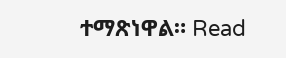ተማጽነዋል። Read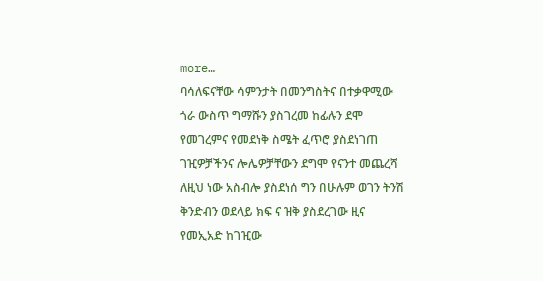more…
ባሳለፍናቸው ሳምንታት በመንግስትና በተቃዋሚው ጎራ ውስጥ ግማሹን ያስገረመ ከፊሉን ደሞ የመገረምና የመደነቅ ስሜት ፈጥሮ ያስደነገጠ ገዢዎቻችንና ሎሌዎቻቸውን ደግሞ የናንተ መጨረሻ ለዚህ ነው አስብሎ ያስደነሰ ግን በሁሉም ወገን ትንሽ ቅንድብን ወደላይ ክፍ ና ዝቅ ያስደረገው ዚና የመኢአድ ከገዢው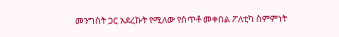መንግስት ጋር አደረኩት የሚለው የሰጥቶ መቀበል ፖለቲካ ስምምነት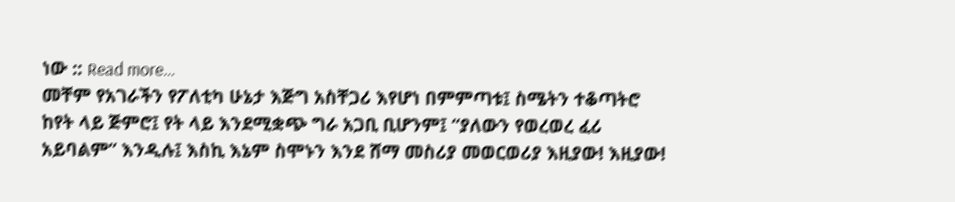ነው :: Read more…
መቸም የአገራችን የፖለቲካ ሁኔታ እጅግ አስቸጋሪ እየሆነ በምምጣቱ፤ ስሜትን ተቆጣትሮ ከየት ላይ ጅምሮ፤ የት ላይ እንደሚቋጭ ግራ አጋቢ ቢሆንም፤ “ያለውን የወረወረ ፈሪ አይባልም” እንዲሉ፤ እስኪ እኔም ስሞኑን እንደ ሸማ መስሪያ መወርወሪያ እዚያው! እዚያው!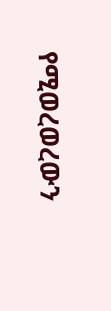የሚወረወረውን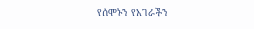የሰሞኑን የአገራችን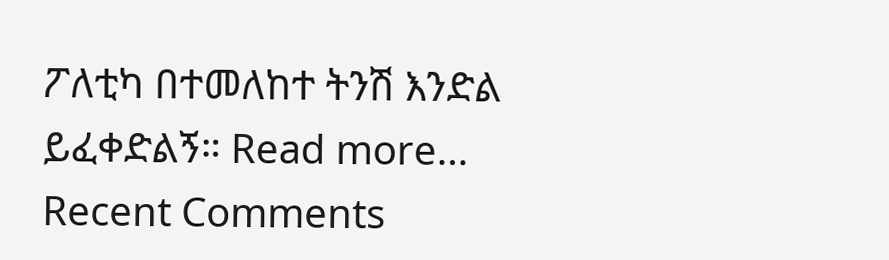ፖለቲካ በተመለከተ ትንሽ እንድል ይፈቀድልኝ። Read more…
Recent Comments